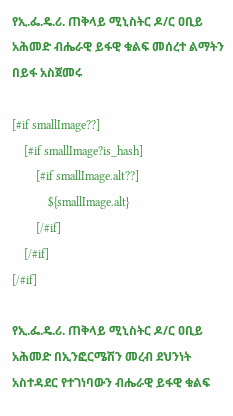የኢ.ፌ.ዴ.ሪ. ጠቅላይ ሚኒስትር ዶ/ር ዐቢይ አሕመድ ብሔራዊ ይፋዊ ቁልፍ መሰረተ ልማትን በይፋ አስጀመሩ

[#if smallImage??]
    [#if smallImage?is_hash]
        [#if smallImage.alt??]
            ${smallImage.alt}
        [/#if]
    [/#if]
[/#if]

የኢ.ፌ.ዴ.ሪ. ጠቅላይ ሚኒስትር ዶ/ር ዐቢይ አሕመድ በኢንፎርሜሽን መረብ ደህንነት አስተዳደር የተገነባውን ብሔራዊ ይፋዊ ቁልፍ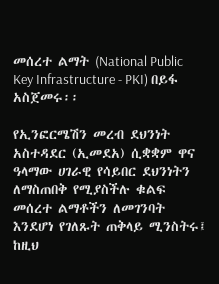መሰረተ ልማት (National Public Key Infrastructure - PKI) በይፋ አስጀመሩ፡፡

የኢንፎርሜሽን መረብ ደህንነት አስተዳደር (ኢመደአ) ሲቋቋም ዋና ዓላማው ሀገራዊ የሳይበር ደህንነትን ለማስጠበቅ የሚያስችሉ ቁልፍ መሰረተ ልማቶችን ለመገንባት እንደሆነ የገለጹት ጠቅላይ ሚንስትሩ፤ ከዚህ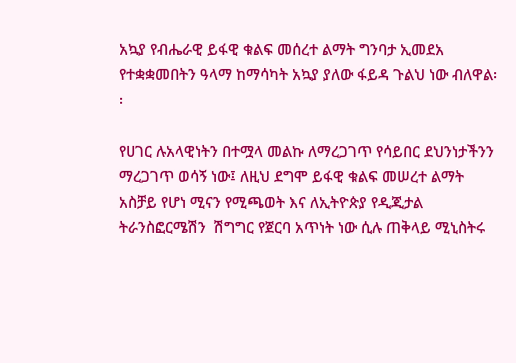አኳያ የብሔራዊ ይፋዊ ቁልፍ መሰረተ ልማት ግንባታ ኢመደአ የተቋቋመበትን ዓላማ ከማሳካት አኳያ ያለው ፋይዳ ጉልህ ነው ብለዋል፡፡

የሀገር ሉአላዊነትን በተሟላ መልኩ ለማረጋገጥ የሳይበር ደህንነታችንን ማረጋገጥ ወሳኝ ነው፤ ለዚህ ደግሞ ይፋዊ ቁልፍ መሠረተ ልማት አስቻይ የሆነ ሚናን የሚጫወት እና ለኢትዮጵያ የዲጂታል ትራንስፎርሜሽን  ሽግግር የጀርባ አጥነት ነው ሲሉ ጠቅላይ ሚኒስትሩ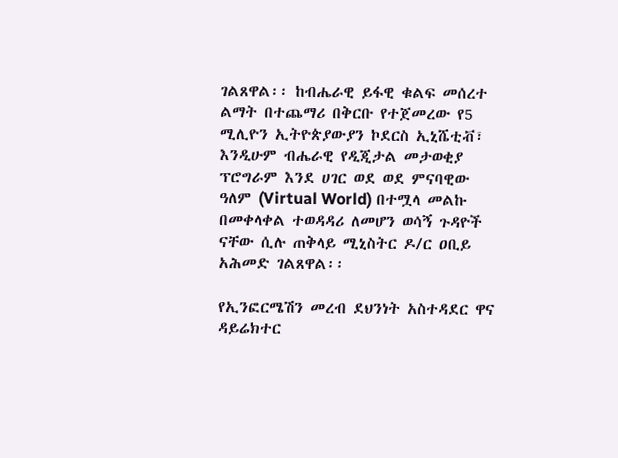ገልጸዋል፡፡ ከብሔራዊ ይፋዊ ቁልፍ መሰረተ ልማት በተጨማሪ በቅርቡ የተጀመረው የ5 ሚሊዮን ኢትዮጵያውያን ኮደርስ ኢኒሼቲቭ፣ እንዲሁም ብሔራዊ የዲጂታል መታወቂያ ፕሮግራም እንደ ሀገር ወደ ወደ ምናባዊው ዓለም (Virtual World) በተሟላ መልኩ በመቀላቀል ተወዳዳሪ ለመሆን ወሳኝ ጉዳዮች ናቸው ሲሉ ጠቅላይ ሚኒስትር ዶ/ር ዐቢይ አሕመድ ገልጸዋል፡፡

የኢንፎርሜሽን መረብ ደህንነት አስተዳደር ዋና ዳይሬክተር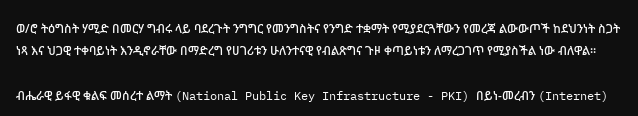ወ/ሮ ትዕግስት ሃሚድ በመርሃ ግብሩ ላይ ባደረጉት ንግግር የመንግስትና የንግድ ተቋማት የሚያደርጓቸውን የመረጃ ልውውጦች ከደህንነት ስጋት ነጻ እና ህጋዊ ተቀባይነት እንዲኖራቸው በማድረግ የሀገሪቱን ሁለንተናዊ የብልጽግና ጉዞ ቀጣይነቱን ለማረጋገጥ የሚያስችል ነው ብለዋል።

ብሔራዊ ይፋዊ ቁልፍ መሰረተ ልማት (National Public Key Infrastructure - PKI) በይነ-መረብን (Internet)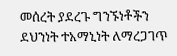መሰረት ያደረጉ ግንኙነቶችን ደህንነት ተአማኒነት ለማረጋገጥ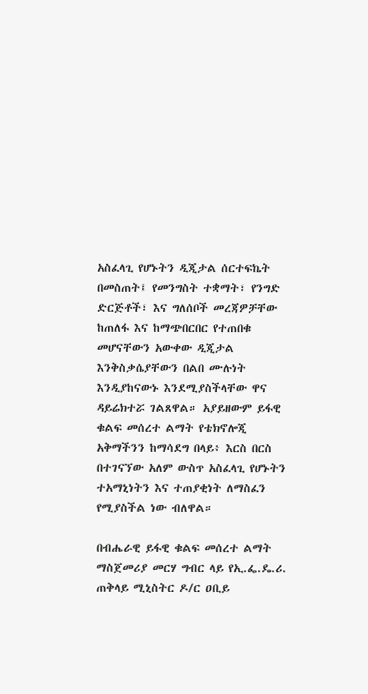አስፈላጊ የሆኑትን ዲጂታል ሰርተፍኬት በመስጠት፤ የመንግስት ተቋማት፣ የንግድ ድርጅቶች፣ እና ግለሰቦች መረጃዎቻቸው ከጠለፋ እና ከማጭበርበር የተጠበቁ መሆናቸውን አውቀው ዲጂታል እንቅስቃሴያቸውን በልበ ሙሉነት እንዲያከናውኑ እንደሚያስችላቸው ዋና ዳይሬክተሯ ገልጸዋል። አያይዘውም ይፋዊ ቁልፍ መሰረተ ልማት የቴክኖሎጂ አቅማችንን ከማሳደግ በላይ፥ እርስ በርስ በተገናኘው አለም ውስጥ አስፈላጊ የሆኑትን ተአማኒነትን እና ተጠያቂነት ለማስፈን የሚያስችል ነው ብለዋል።

በብሔራዊ ይፋዊ ቁልፍ መሰረተ ልማት ማስጀመሪያ መርሃ ግብር ላይ የኢ.ፌ.ዴ.ሪ. ጠቅላይ ሚኒስትር ዶ/ር ዐቢይ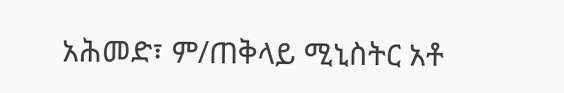አሕመድ፣ ም/ጠቅላይ ሚኒስትር አቶ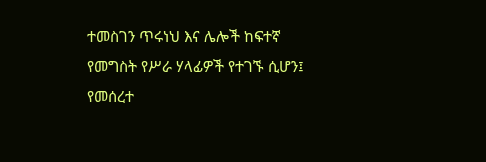ተመስገን ጥሩነህ እና ሌሎች ከፍተኛ የመግስት የሥራ ሃላፊዎች የተገኙ ሲሆን፤ የመሰረተ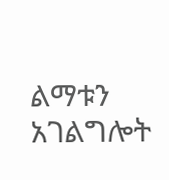ልማቱን አገልግሎት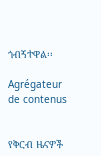ጎብኝተዋል፡፡

Agrégateur de contenus


የቅርብ ዜናዎች